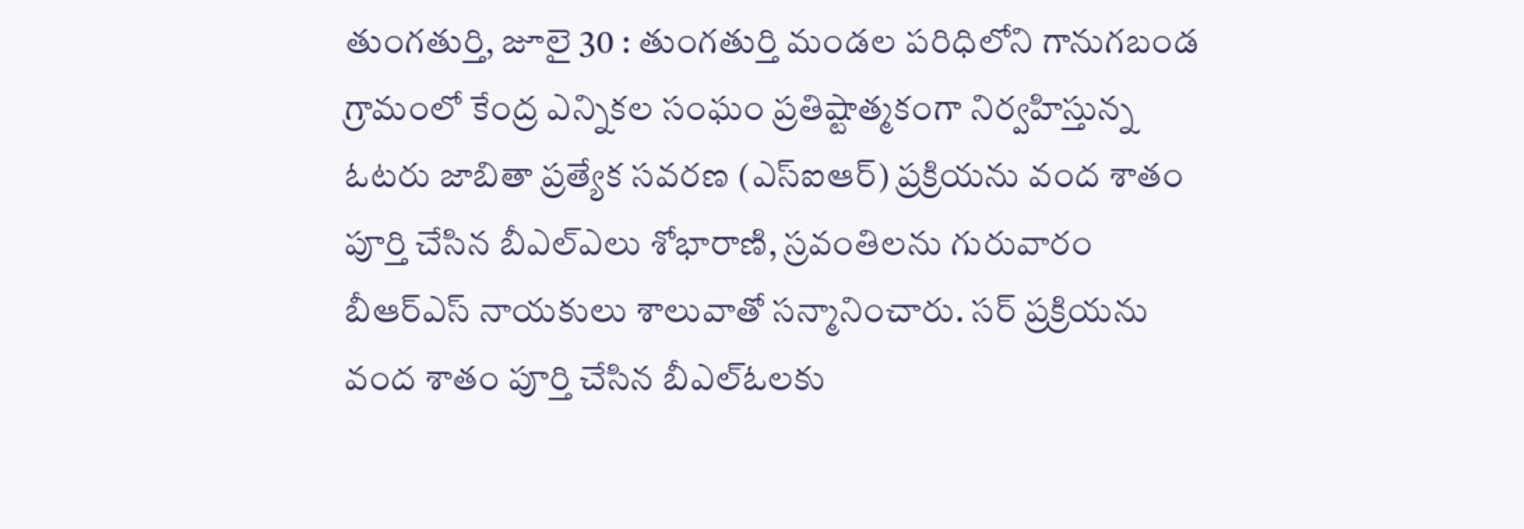తుంగతుర్తి, జూలై 30 : తుంగతుర్తి మండల పరిధిలోని గానుగబండ గ్రామంలో కేంద్ర ఎన్నికల సంఘం ప్రతిష్టాత్మకంగా నిర్వహిస్తున్న ఓటరు జాబితా ప్రత్యేక సవరణ (ఎస్ఐఆర్) ప్రక్రియను వంద శాతం పూర్తి చేసిన బీఎల్ఎలు శోభారాణి, స్రవంతిలను గురువారం బీఆర్ఎస్ నాయకులు శాలువాతో సన్మానించారు. సర్ ప్రక్రియను వంద శాతం పూర్తి చేసిన బీఎల్ఓలకు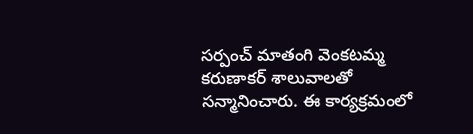సర్పంచ్ మాతంగి వెంకటమ్మ కరుణాకర్ శాలువాలతో సన్మానించారు. ఈ కార్యక్రమంలో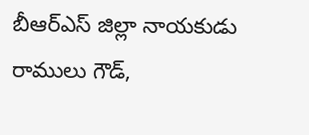బీఆర్ఎస్ జిల్లా నాయకుడు రాములు గౌడ్,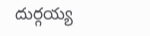దుర్గయ్య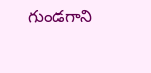గుండగాని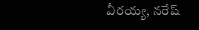వీరయ్య, నరేష్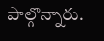పాల్గొన్నారు.